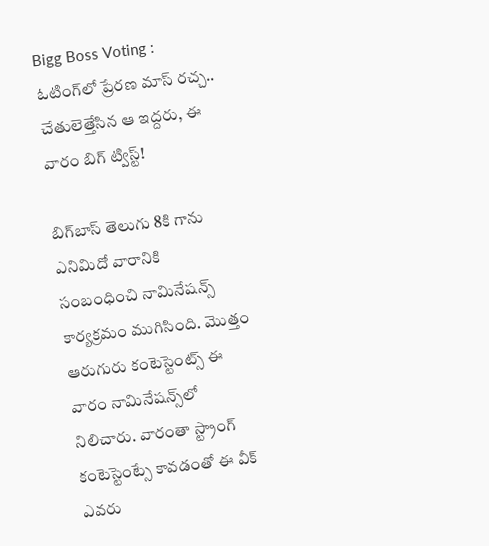Bigg Boss Voting : ఓటింగ్‌లో ప్రేరణ మాస్ రచ్చ.. చేతులెత్తేసిన ఆ ఇద్దరు, ఈ వారం బిగ్‌ ట్విస్ట్!

బిగ్‌బాస్ తెలుగు 8కి గాను ఎనిమిదో వారానికి సంబంధించి నామినేషన్స్ కార్యక్రమం ముగిసింది. మొత్తం ఆరుగురు కంటెస్టెంట్స్‌ ఈ వారం నామినేషన్స్‌లో నిలిచారు. వారంతా స్ట్రాంగ్ కంటెస్టెంట్సే కావడంతో ఈ వీక్ ఎవరు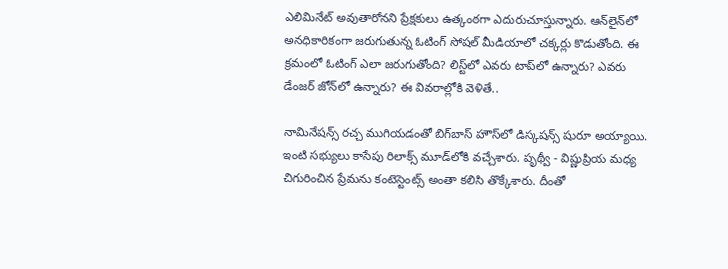ఎలిమినేట్ అవుతారోనని ప్రేక్షకులు ఉత్కంఠగా ఎదురుచూస్తున్నారు. ఆన్‌లైన్‌లో అనధికారికంగా జరుగుతున్న ఓటింగ్ సోషల్ మీడియాలో చక్కర్లు కొడుతోంది. ఈ క్రమంలో ఓటింగ్‌ ఎలా జరుగుతోంది? లిస్ట్‌లో ఎవరు టాప్‌లో ఉన్నారు? ఎవరు డేంజర్‌ జోన్‌లో ఉన్నారు? ఈ వివరాల్లోకి వెళితే..

నామినేషన్స్ రచ్చ ముగియడంతో బిగ్‌బాస్ హౌస్‌లో డిస్కషన్స్ షురూ అయ్యాయి. ఇంటి సభ్యులు కాసేపు రిలాక్స్ మూడ్‌లోకి వచ్చేశారు. పృథ్వీ - విష్ణుప్రియ మధ్య చిగురించిన ప్రేమను కంటెస్టెంట్స్ అంతా కలిసి తొక్కేశారు. దీంతో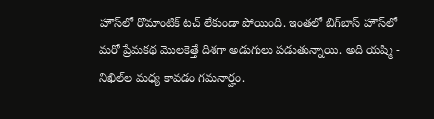హౌస్‌లో రొమాంటిక్ టచ్ లేకుండా పోయింది. ఇంతలో బిగ్‌బాస్ హౌస్‌లో మరో ప్రేమకథ మొలకెత్తే దిశగా అడుగులు పడుతున్నాయి. అది యష్మి - నిఖిల్‌ల మధ్య కావడం గమనార్హం.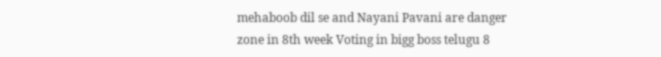mehaboob dil se and Nayani Pavani are danger zone in 8th week Voting in bigg boss telugu 8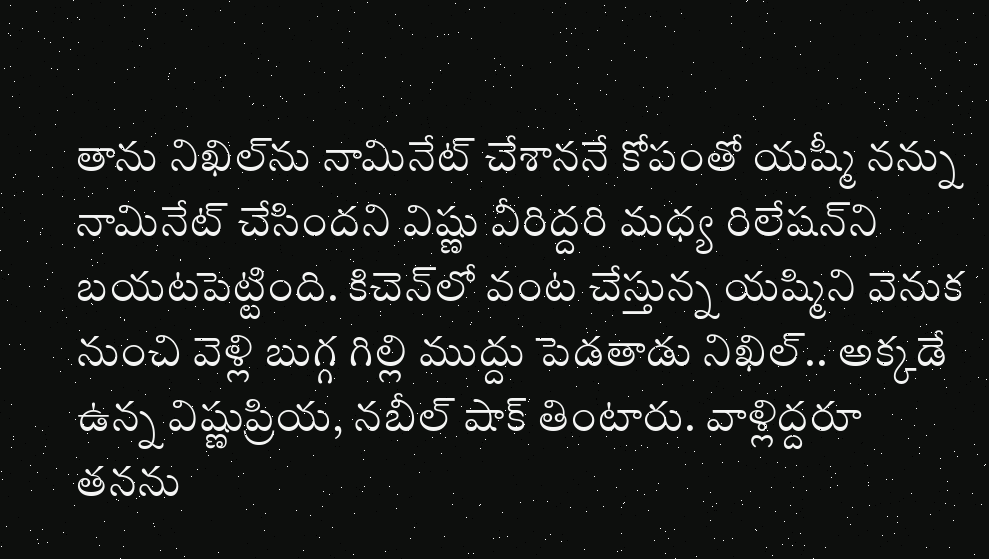తాను నిఖిల్‌ను నామినేట్ చేశాననే కోపంతో యష్మీ నన్ను నామినేట్ చేసిందని విష్ణు వీరిద్దరి మధ్య రిలేషన్‌ని బయటపెట్టింది. కిచెన్‌లో వంట చేస్తున్న యష్మిని వెనుక నుంచి వెళ్లి బుగ్గ గిల్లి ముద్దు పెడతాడు నిఖిల్.. అక్కడే ఉన్న విష్ణుప్రియ, నబీల్‌ షాక్ తింటారు. వాళ్లిద్దరూ తనను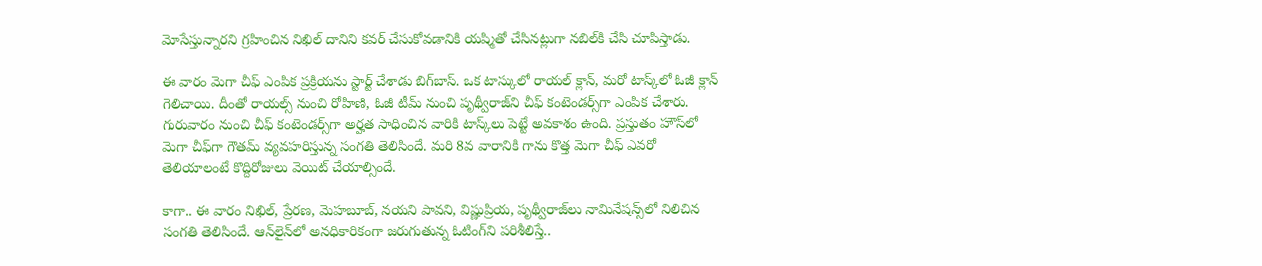మోసేస్తున్నారని గ్రహించిన నిఖిల్ దానిని కవర్ చేసుకోవడానికి యష్మితో చేసినట్లుగా నబిల్‌కి చేసి చూపిస్తాడు.

ఈ వారం మెగా చీఫ్ ఎంపిక ప్రక్రియను స్టార్ట్ చేశాడు బిగ్‌బాస్. ఒక టాస్కులో రాయల్ క్లాన్, మరో టాస్క్‌లో ఓజీ క్లాన్ గెలిచాయి. దీంతో రాయల్స్ నుంచి రోహిణి, ఓజీ టీమ్ నుంచి పృథ్వీరాజ్‌ని చీఫ్ కంటెండర్స్‌గా ఎంపిక చేశారు. గురువారం నుంచి చీఫ్ కంటెండర్స్‌గా అర్హత సాధించిన వారికి టాస్క్‌లు పెట్టే అవకాశం ఉంది. ప్రస్తుతం హౌస్‌లో మెగా చీఫ్‌గా గౌతమ్ వ్యవహరిస్తున్న సంగతి తెలిసిందే. మరి 8వ వారానికి గాను కొత్త మెగా చీఫ్ ఎవరో తెలియాలంటే కొద్దిరోజులు వెయిట్ చేయాల్సిందే.

కాగా.. ఈ వారం నిఖిల్, ప్రేరణ, మెహబూబ్, నయని పావని, విష్ణుప్రియ, పృథ్వీరాజ్‌లు నామినేషన్స్‌లో నిలిచిన సంగతి తెలిసిందే. ఆన్‌లైన్‌లో అనధికారికంగా జరుగుతున్న ఓటింగ్‌ని పరిశీలిస్తే..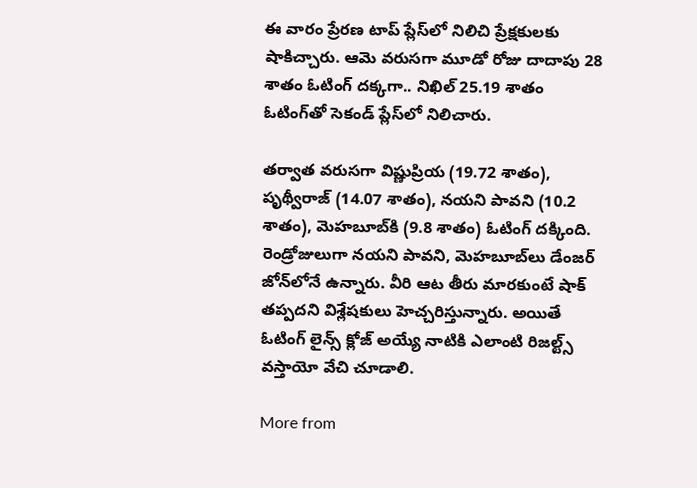ఈ వారం ప్రేరణ టాప్‌ ప్లేస్‌లో నిలిచి ప్రేక్షకులకు షాకిచ్చారు. ఆమె వరుసగా మూడో రోజు దాదాపు 28 శాతం ఓటింగ్ దక్కగా.. నిఖిల్ 25.19 శాతం ఓటింగ్‌తో సెకండ్ ప్లేస్‌లో నిలిచారు.

తర్వాత వరుసగా విష్ణుప్రియ (19.72 శాతం), పృథ్వీరాజ్ (14.07 శాతం), నయని పావని (10.2 శాతం), మెహబూబ్‌కి (9.8 శాతం) ఓటింగ్ దక్కింది. రెండ్రోజులుగా నయని పావని, మెహబూబ్‌లు డేంజర్ జోన్‌లోనే ఉన్నారు. వీరి ఆట తీరు మారకుంటే షాక్ తప్పదని విశ్లేషకులు హెచ్చరిస్తున్నారు. అయితే ఓటింగ్ లైన్స్ క్లోజ్ అయ్యే నాటికి ఎలాంటి రిజల్ట్స్ వస్తాయో వేచి చూడాలి.

More from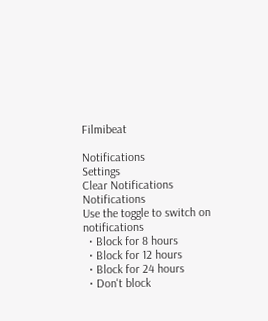Filmibeat

Notifications
Settings
Clear Notifications
Notifications
Use the toggle to switch on notifications
  • Block for 8 hours
  • Block for 12 hours
  • Block for 24 hours
  • Don't block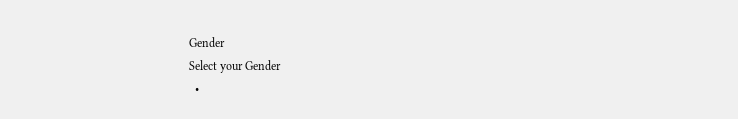Gender
Select your Gender
  •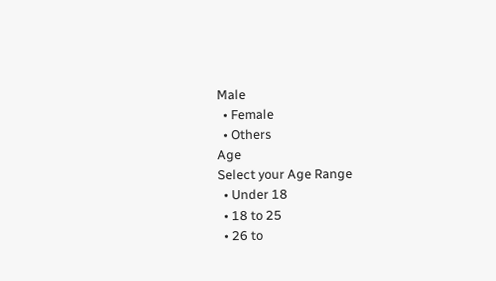Male
  • Female
  • Others
Age
Select your Age Range
  • Under 18
  • 18 to 25
  • 26 to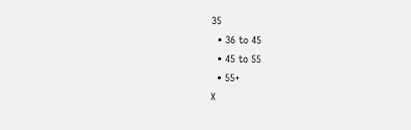35
  • 36 to 45
  • 45 to 55
  • 55+
X